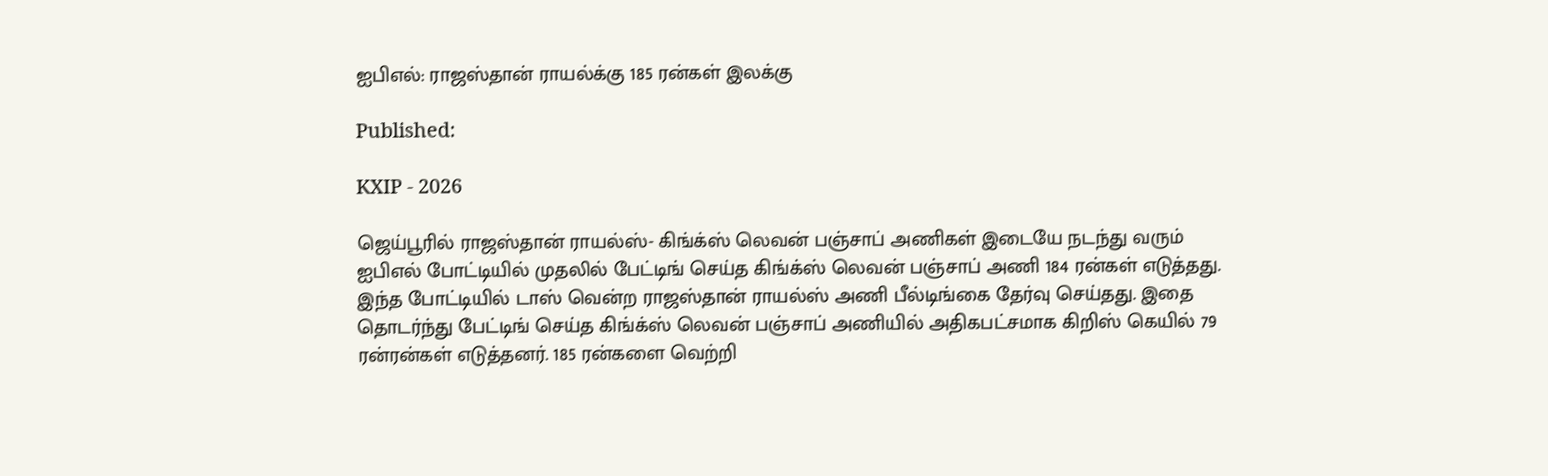ஐபிஎல்: ராஜஸ்தான் ராயல்க்கு 185 ரன்கள் இலக்கு

Published:

KXIP - 2026

ஜெய்பூரில் ராஜஸ்தான் ராயல்ஸ்- கிங்க்ஸ் லெவன் பஞ்சாப் அணிகள் இடையே நடந்து வரும் ஐபிஎல் போட்டியில் முதலில் பேட்டிங் செய்த கிங்க்ஸ் லெவன் பஞ்சாப் அணி 184 ரன்கள் எடுத்தது. இந்த போட்டியில் டாஸ் வென்ற ராஜஸ்தான் ராயல்ஸ் அணி பீல்டிங்கை தேர்வு செய்தது. இதை தொடர்ந்து பேட்டிங் செய்த கிங்க்ஸ் லெவன் பஞ்சாப் அணியில் அதிகபட்சமாக கிறிஸ் கெயில் 79 ரன்ரன்கள் எடுத்தனர். 185 ரன்களை வெற்றி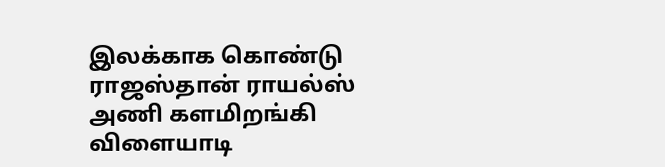இலக்காக கொண்டு ராஜஸ்தான் ராயல்ஸ்  அணி களமிறங்கி விளையாடி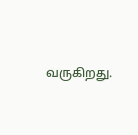வருகிறது.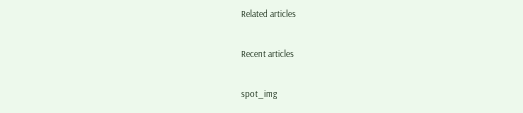Related articles

Recent articles

spot_img